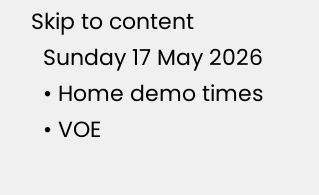Skip to content
  Sunday 17 May 2026
  • Home demo times
  • VOE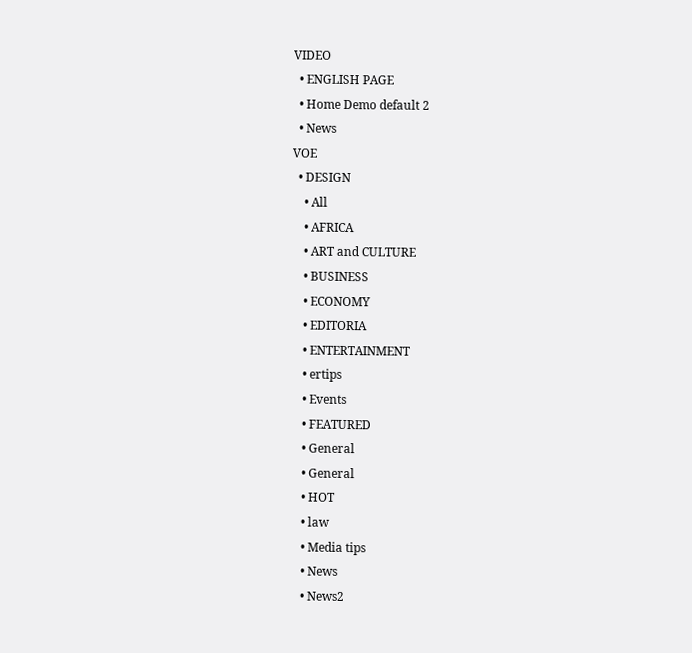VIDEO
  • ENGLISH PAGE
  • Home Demo default 2
  • News
VOE
  • DESIGN
    • All
    • AFRICA
    • ART and CULTURE
    • BUSINESS
    • ECONOMY
    • EDITORIA
    • ENTERTAINMENT
    • ertips
    • Events
    • FEATURED
    • General
    • General
    • HOT
    • law
    • Media tips
    • News
    • News2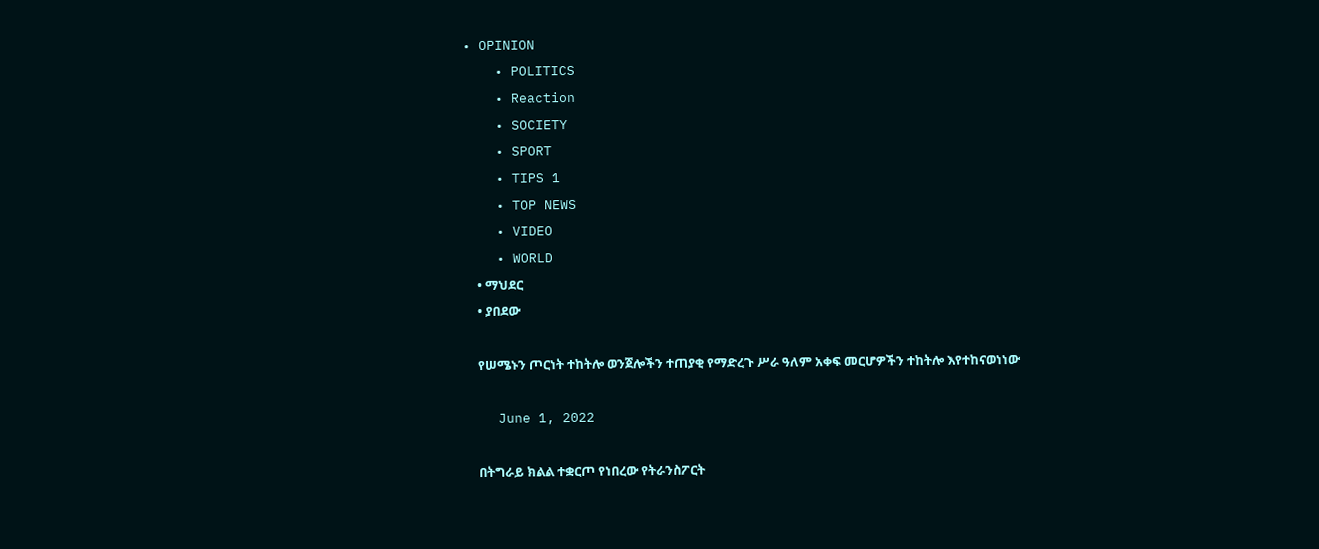• OPINION
    • POLITICS
    • Reaction
    • SOCIETY
    • SPORT
    • TIPS 1
    • TOP NEWS
    • VIDEO
    • WORLD
    • ማህደር
    • ያበደው

    የሠሜኑን ጦርነት ተከትሎ ወንጀሎችን ተጠያቂ የማድረጉ ሥራ ዓለም አቀፍ መርሆዎችን ተከትሎ እየተከናወነነው

    June 1, 2022

    በትግራይ ክልል ተቋርጦ የነበረው የትራንስፖርት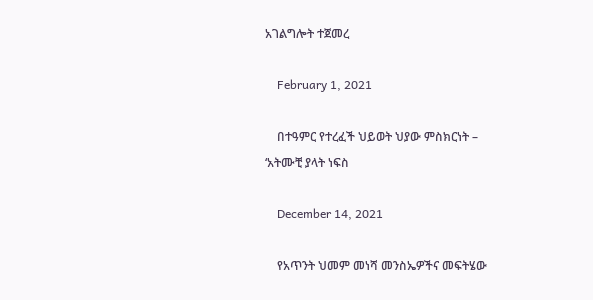አገልግሎት ተጀመረ

    February 1, 2021

    በተዓምር የተረፈች ህይወት ህያው ምስክርነት – ‘አትሙቺ ያላት ነፍስ

    December 14, 2021

    የአጥንት ህመም መነሻ መንስኤዎችና መፍትሄው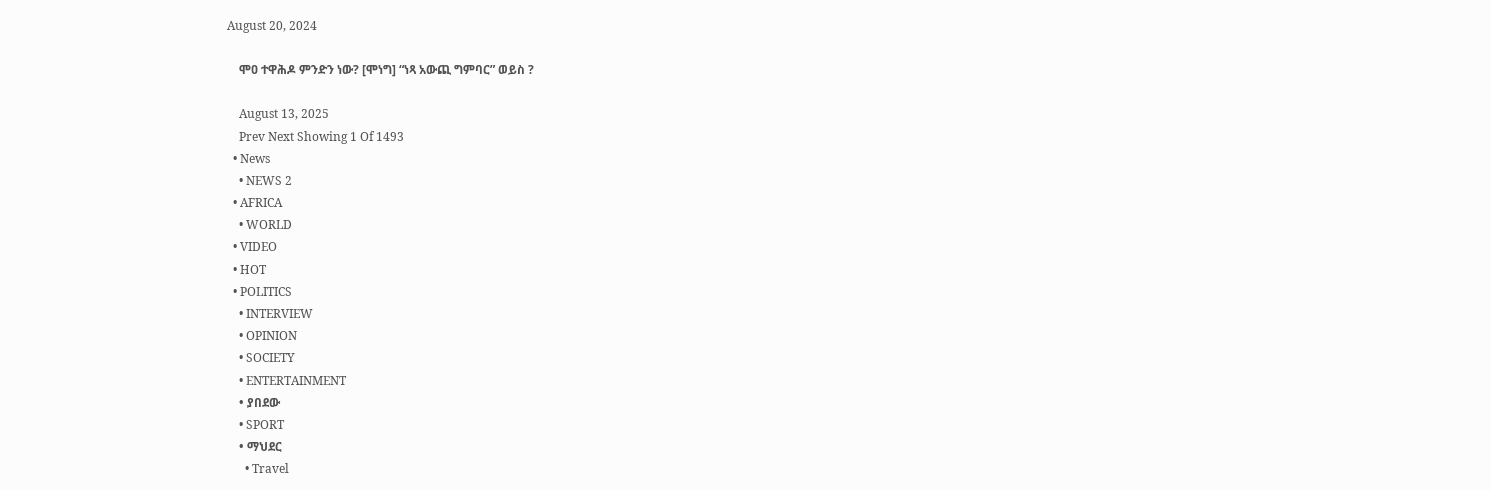August 20, 2024

    ሞዐ ተዋሕዶ ምንድን ነው? [ሞነግ] “ነጻ አውጪ ግምባር” ወይስ ?

    August 13, 2025
    Prev Next Showing 1 Of 1493
  • News
    • NEWS 2
  • AFRICA
    • WORLD
  • VIDEO
  • HOT
  • POLITICS
    • INTERVIEW
    • OPINION
    • SOCIETY
    • ENTERTAINMENT
    • ያበደው
    • SPORT
    • ማህደር
      • Travel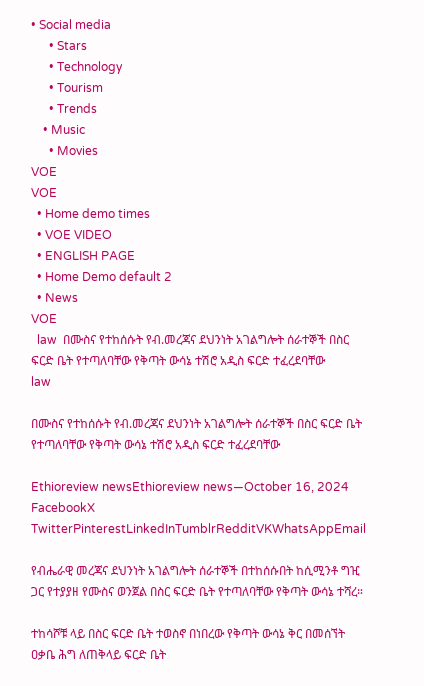• Social media
      • Stars
      • Technology
      • Tourism
      • Trends
    • Music
      • Movies
VOE
VOE
  • Home demo times
  • VOE VIDEO
  • ENGLISH PAGE
  • Home Demo default 2
  • News
VOE
  law  በሙስና የተከሰሱት የብ.መረጃና ደህንነት አገልግሎት ሰራተኞች በስር ፍርድ ቤት የተጣለባቸው የቅጣት ውሳኔ ተሽሮ አዲስ ፍርድ ተፈረደባቸው
law

በሙስና የተከሰሱት የብ.መረጃና ደህንነት አገልግሎት ሰራተኞች በስር ፍርድ ቤት የተጣለባቸው የቅጣት ውሳኔ ተሽሮ አዲስ ፍርድ ተፈረደባቸው

Ethioreview newsEthioreview news—October 16, 2024
FacebookX TwitterPinterestLinkedInTumblrRedditVKWhatsAppEmail

የብሔራዊ መረጃና ደህንነት አገልግሎት ሰራተኞች በተከሰሱበት ከሲሚንቶ ግዢ ጋር የተያያዘ የሙስና ወንጀል በስር ፍርድ ቤት የተጣለባቸው የቅጣት ውሳኔ ተሻረ።

ተከሳሾቹ ላይ በስር ፍርድ ቤት ተወስኖ በነበረው የቅጣት ውሳኔ ቅር በመሰኘት ዐቃቤ ሕግ ለጠቅላይ ፍርድ ቤት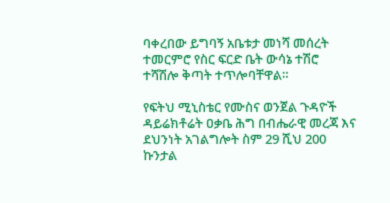ባቀረበው ይግባኝ አቤቱታ መነሻ መሰረት ተመርምሮ የስር ፍርድ ቤት ውሳኔ ተሽሮ ተሻሽሎ ቅጣት ተጥሎባቸዋል።

የፍትህ ሚኒስቴር የሙስና ወንጀል ጉዳዮች ዳይሬክቶሬት ዐቃቤ ሕግ በብሔራዊ መረጃ እና ደህንነት አገልግሎት ስም 29 ሺህ 200 ኩንታል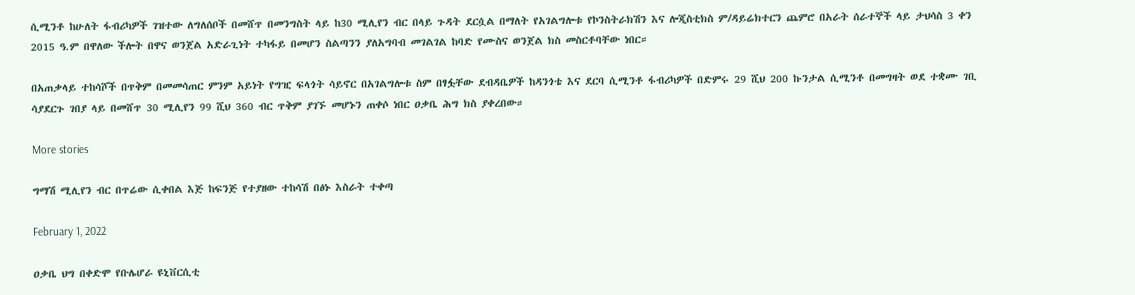ሲሚንቶ ከሁለት ፋብሪካዎች ገዝተው ለግለሰቦች በመሸጥ በመንግስት ላይ ከ30 ሚሊየን ብር በላይ ጉዳት ደርሷል በማለት የአገልግሎቱ የኮንስትራክሽን እና ሎጂስቲክስ ም/ዳይሬክተርን ጨምሮ በአራት ሰራተኞች ላይ ታህሳስ 3 ቀን 2015 ዓ.ም በዋለው ችሎት በዋና ወንጀል አድራጊነት ተካፋይ በመሆን ስልጣንን ያለአግባብ መገልገል ከባድ የሙስና ወንጀል ክስ መስርቶባቸው ነበር።

በአጠቃላይ ተከሳሾች በጥቅም በመመሳጠር ምንም አይነት የግዢ ፍላጎት ሳይኖር በአገልግሎቱ ስም በፃፏቸው ደብዳቤዎች ከዳንጎቴ እና ደርባ ሲሚንቶ ፋብሪካዎች በድምሩ 29 ሺህ 200 ኩንታል ሲሚንቶ በመግዛት ወደ ተቋሙ ገቢ ሳያደርጉ ገበያ ላይ በመሸጥ 30 ሚሊየን 99 ሺህ 360 ብር ጥቅም ያገኙ መሆኑን ጠቀሶ ነበር ዐቃቤ ሕግ ክስ ያቀረበው።

More stories

ግማሽ ሚሊየን ብር በጥሬው ሲቀበል እጅ ከፍንጅ የተያዘው ተከሳሽ በፅኑ እስራት ተቀጣ

February 1, 2022

ዐቃቤ ህግ በቀድሞ የቡሌሆራ ዩኒቨርሲቲ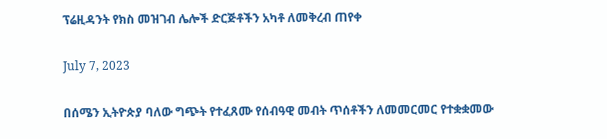ፕሬዚዳንት የክስ መዝገብ ሌሎች ድርጅቶችን አካቶ ለመቅረብ ጠየቀ

July 7, 2023

በሰሜን ኢትዮጵያ ባለው ግጭት የተፈጸሙ የሰብዓዊ መብት ጥሰቶችን ለመመርመር የተቋቋመው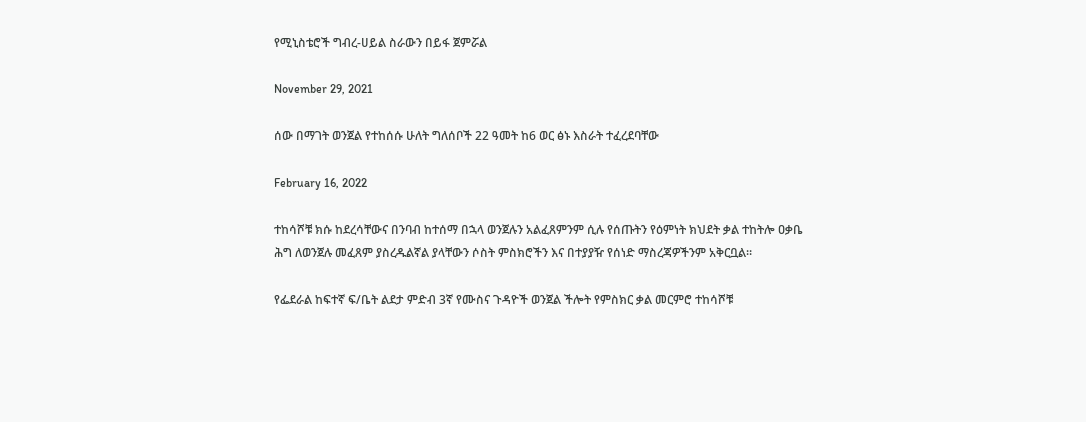የሚኒስቴሮች ግብረ-ሀይል ስራውን በይፋ ጀምሯል

November 29, 2021

ሰው በማገት ወንጀል የተከሰሱ ሁለት ግለሰቦች 22 ዓመት ከ6 ወር ፅኑ እስራት ተፈረደባቸው

February 16, 2022

ተከሳሾቹ ክሱ ከደረሳቸውና በንባብ ከተሰማ በኋላ ወንጀሉን አልፈጸምንም ሲሉ የሰጡትን የዕምነት ክህደት ቃል ተከትሎ ዐቃቤ ሕግ ለወንጀሉ መፈጸም ያስረዱልኛል ያላቸውን ሶስት ምስክሮችን እና በተያያዥ የሰነድ ማስረጃዎችንም አቅርቧል።

የፌደራል ከፍተኛ ፍ/ቤት ልደታ ምድብ 3ኛ የሙስና ጉዳዮች ወንጀል ችሎት የምስክር ቃል መርምሮ ተከሳሾቹ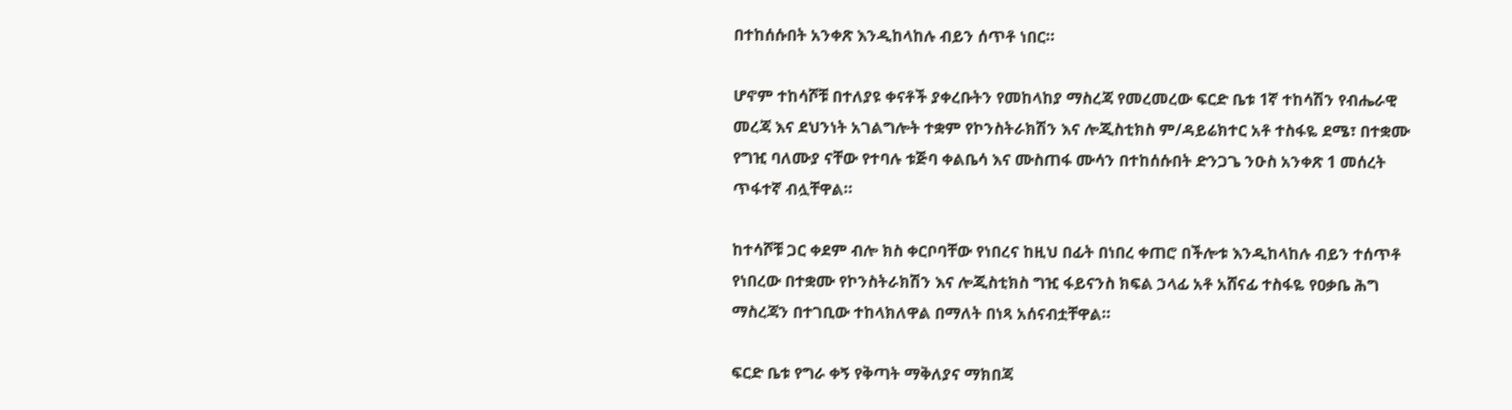በተከሰሱበት አንቀጽ እንዲከላከሉ ብይን ሰጥቶ ነበር።

ሆኖም ተከሳሾቹ በተለያዩ ቀናቶች ያቀረቡትን የመከላከያ ማስረጃ የመረመረው ፍርድ ቤቱ 1ኛ ተከሳሽን የብሔራዊ መረጃ እና ደህንነት አገልግሎት ተቋም የኮንስትራክሽን እና ሎጂስቲክስ ም/ዳይሬክተር አቶ ተስፋዬ ደሜ፣ በተቋሙ የግዢ ባለሙያ ናቸው የተባሉ ቱጅባ ቀልቤሳ እና ሙስጠፋ ሙሳን በተከሰሱበት ድንጋጌ ንዑስ አንቀጽ 1 መሰረት ጥፋተኛ ብሏቸዋል።

ከተሳሾቹ ጋር ቀደም ብሎ ክስ ቀርቦባቸው የነበረና ከዚህ በፊት በነበረ ቀጠሮ በችሎቱ እንዲከላከሉ ብይን ተሰጥቶ የነበረው በተቋሙ የኮንስትራክሽን እና ሎጂስቲክስ ግዢ ፋይናንስ ክፍል ኃላፊ አቶ አሸናፊ ተስፋዬ የዐቃቤ ሕግ ማስረጃን በተገቢው ተከላክለዋል በማለት በነጻ አሰናብቷቸዋል።

ፍርድ ቤቱ የግራ ቀኝ የቅጣት ማቅለያና ማክበጃ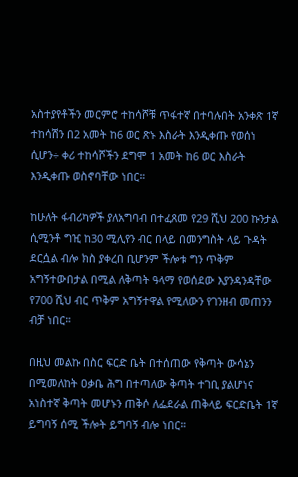አስተያየቶችን መርምሮ ተከሳሾቹ ጥፋተኛ በተባሉበት አንቀጽ 1ኛ ተከሳሽን በ2 አመት ከ6 ወር ጽኑ እስራት እንዲቀጡ የወሰነ ሲሆን÷ ቀሪ ተከሳሾችን ደግሞ 1 አመት ከ6 ወር እስራት እንዲቀጡ ወስኖባቸው ነበር።

ከሁለት ፋብሪካዎች ያለአግባብ በተፈጸመ የ29 ሺህ 200 ኩንታል ሲሚንቶ ግዢ ከ30 ሚሊየን ብር በላይ በመንግስት ላይ ጉዳት ደርሷል ብሎ ክስ ያቀረበ ቢሆንም ችሎቱ ግን ጥቅም አግኝተውበታል በሚል ለቅጣት ዓላማ የወሰደው እያንዳንዳቸው የ700 ሺህ ብር ጥቅም አግኝተዋል የሚለውን የገንዘብ መጠንን ብቻ ነበር።

በዚህ መልኩ በስር ፍርድ ቤት በተሰጠው የቅጣት ውሳኔን በሚመለከት ዐቃቤ ሕግ በተጣለው ቅጣት ተገቢ ያልሆነና አነስተኛ ቅጣት መሆኑን ጠቅሶ ለፌደራል ጠቅላይ ፍርድቤት 1ኛ ይግባኝ ሰሚ ችሎት ይግባኝ ብሎ ነበር።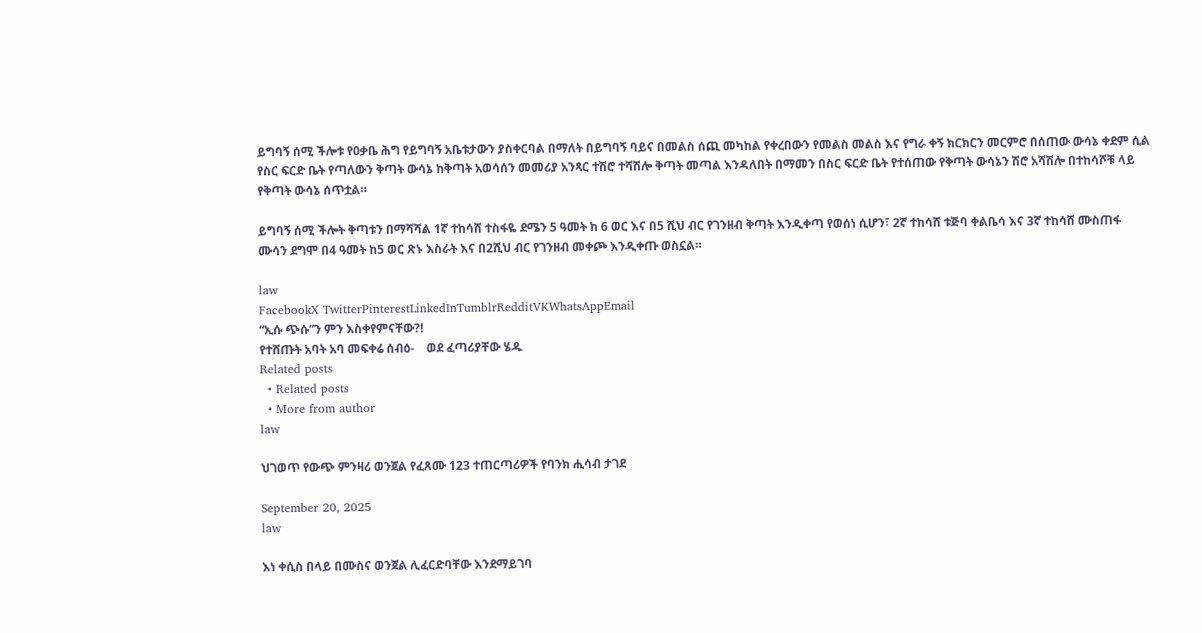ይግባኝ ሰሚ ችሎቱ የዐቃቤ ሕግ የይግባኝ አቤቱታውን ያስቀርባል በማለት በይግባኝ ባይና በመልስ ሰጪ መካከል የቀረበውን የመልስ መልስ እና የግራ ቀኝ ክርክርን መርምሮ በሰጠው ውሳኔ ቀደም ሲል የስር ፍርድ ቤት የጣለውን ቅጣት ውሳኔ ከቅጣት አወሳሰን መመሪያ አንጻር ተሽሮ ተሻሽሎ ቅጣት መጣል እንዳለበት በማመን በስር ፍርድ ቤት የተሰጠው የቅጣት ውሳኔን ሽሮ አሻሽሎ በተከሳሾቹ ላይ የቅጣት ውሳኔ ሰጥቷል።

ይግባኝ ሰሚ ችሎት ቅጣቱን በማሻሻል 1ኛ ተከሳሸ ተስፋዬ ደሜን 5 ዓመት ከ 6 ወር እና በ5 ሺህ ብር የገንዘብ ቅጣት እንዲቀጣ የወሰነ ሲሆን፣ 2ኛ ተከሳሸ ቱጅባ ቀልቤሳ እና 3ኛ ተከሳሸ ሙስጠፋ ሙሳን ደግሞ በ4 ዓመት ከ5 ወር ጽኑ እስራት እና በ2ሺህ ብር የገንዘብ መቀጮ እንዲቀጡ ወስኗል።

law
FacebookX TwitterPinterestLinkedInTumblrRedditVKWhatsAppEmail
“ኢሱ ጭሱ”ን ምን እስቀየምናቸው?!
የተሸጡት አባት አባ መፍቀሬ ሰብዕ-    ወደ ፈጣሪያቸው ሄዱ
Related posts
  • Related posts
  • More from author
law

ህገወጥ የውጭ ምንዛሪ ወንጀል የፈጸሙ 123 ተጠርጣሪዎች የባንክ ሒሳብ ታገደ

September 20, 2025
law

እነ ቀሲስ በላይ በሙስና ወንጀል ሊፈርድባቸው እንደማይገባ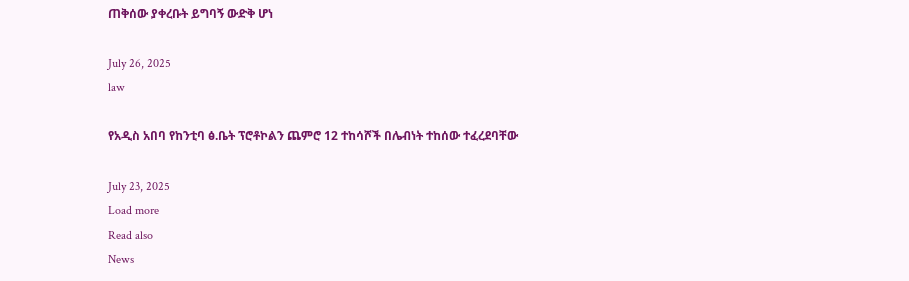ጠቅሰው ያቀረቡት ይግባኝ ውድቅ ሆነ

July 26, 2025
law

የአዲስ አበባ የከንቲባ ፅ.ቤት ፕሮቶኮልን ጨምሮ 12 ተከሳሾች በሌብነት ተከሰው ተፈረደባቸው

July 23, 2025
Load more
Read also
News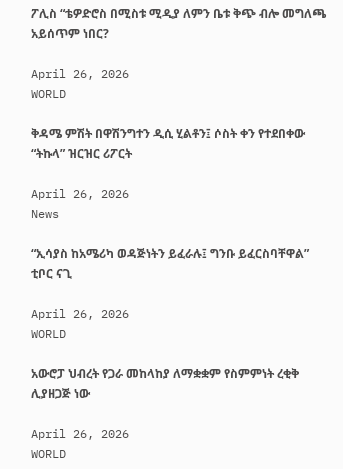ፖሊስ “ቴዎድሮስ በሚስቱ ሚዲያ ለምን ቤቱ ቅጭ ብሎ መግለጫ አይሰጥም ነበር?

April 26, 2026
WORLD

ቅዳሜ ምሽት በዋሽንግተን ዲሲ ሂልቶን፤ ሶስት ቀን የተደበቀው “ትኩላ” ዝርዝር ሪፖርት

April 26, 2026
News

“ኢሳያስ ከአሜሪካ ወዳጅነትን ይፈራሉ፤ ግንቡ ይፈርስባቸዋል” ቲቦር ናጊ

April 26, 2026
WORLD

አውሮፓ ህብረት የጋራ መከላከያ ለማቋቋም የስምምነት ረቂቅ ሊያዘጋጅ ነው

April 26, 2026
WORLD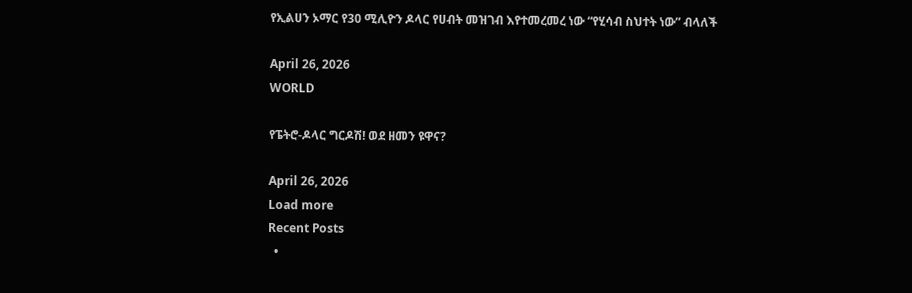የኢልሀን ኦማር የ30 ሚሊዮን ዶላር የሀብት መዝገብ እየተመረመረ ነው “የሂሳብ ስህተት ነው” ብላለች

April 26, 2026
WORLD

የፔትሮ-ዶላር ግርዶሽ! ወደ ዘመን ዩዋና?

April 26, 2026
Load more
Recent Posts
  •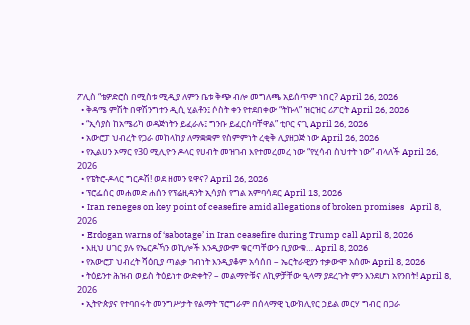ፖሊስ “ቴዎድሮስ በሚስቱ ሚዲያ ለምን ቤቱ ቅጭ ብሎ መግለጫ አይሰጥም ነበር? April 26, 2026
  • ቅዳሜ ምሽት በዋሽንግተን ዲሲ ሂልቶን፤ ሶስት ቀን የተደበቀው “ትኩላ” ዝርዝር ሪፖርት April 26, 2026
  • “ኢሳያስ ከአሜሪካ ወዳጅነትን ይፈራሉ፤ ግንቡ ይፈርስባቸዋል” ቲቦር ናጊ April 26, 2026
  • አውሮፓ ህብረት የጋራ መከላከያ ለማቋቋም የስምምነት ረቂቅ ሊያዘጋጅ ነው April 26, 2026
  • የኢልሀን ኦማር የ30 ሚሊዮን ዶላር የሀብት መዝገብ እየተመረመረ ነው “የሂሳብ ስህተት ነው” ብላለች April 26, 2026
  • የፔትሮ-ዶላር ግርዶሽ! ወደ ዘመን ዩዋና? April 26, 2026
  • ፕሮፌሰር መሐመድ ሐሰን የፕሬዚዳንት ኢሳያስ የግል አምባሳደር April 13, 2026
  • Iran reneges on key point of ceasefire amid allegations of broken promises   April 8, 2026
  • Erdogan warns of ‘sabotage’ in Iran ceasefire during Trump call April 8, 2026
  • እዚህ ሀገር ያሉ የኤርዶኻን ወኪሎች እንዲያውም ቁርጣቸውን ቢያውቁ… April 8, 2026
  • የአውሮፓ ህብረት ሻዕቢያ ጣልቃ ገብነት እንዲያቆም አሳሰበ – ኤርትራዊያን ተቃውሞ አሰሙ April 8, 2026
  • ትዕይንተ ሕዝብ ወይስ ትዕይነተ ውድቀት? – መልማዮቹና ለኪዎቻቸው ዒላማ ያደረጉት ምን እንደሆነ አየንበት! April 8, 2026
  • ኢትዮጵያና የተባበሩት መንግሥታት የልማት ፕሮግራም በሰላማዊ ኒውክሊየር ኃይል መርሃ ግብር በጋራ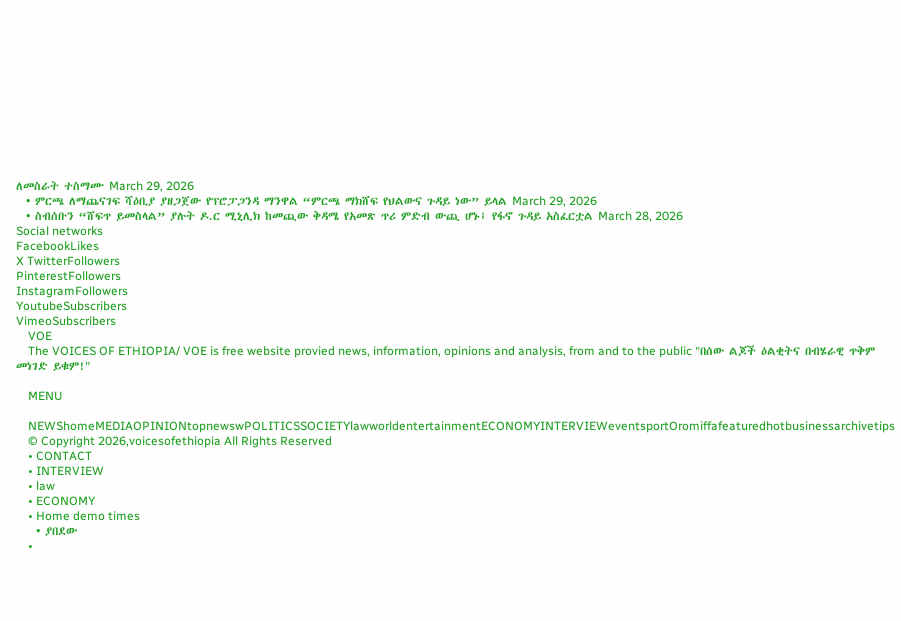ለመስራት ተስማሙ March 29, 2026
  • ምርጫ ለማጨናገፍ ሻዕቢያ ያዘጋጀው የፕሮፓጋንዳ ማንዋል “ምርጫ ማክሸፍ የህልውና ጉዳይ ነው” ይላል March 29, 2026
  • ስብሰቡን “ሸፍጥ ይመስላል” ያሉት ዶ.ር ሚኒሊክ ከመጪው ቅዳሜ የአመጽ ጥሪ ምድብ ውጪ ሆኑ፤ የፋኖ ጉዳይ አስፈርቷል March 28, 2026
Social networks
FacebookLikes
X TwitterFollowers
PinterestFollowers
InstagramFollowers
YoutubeSubscribers
VimeoSubscribers
    VOE
    The VOICES OF ETHIOPIA/ VOE is free website provied news, information, opinions and analysis, from and to the public "በሰው ልጆች ዕልቂትና በብሄራዊ ጥቅም መነገድ ይቁም!"

    MENU

    NEWShomeMEDIAOPINIONtopnewswPOLITICSSOCIETYlawworldentertainmentECONOMYINTERVIEWeventsportOromiffafeaturedhotbusinessarchivetips
    © Copyright 2026,voicesofethiopia All Rights Reserved
    • CONTACT
    • INTERVIEW
    • law
    • ECONOMY
    • Home demo times
    • ያበደው
    •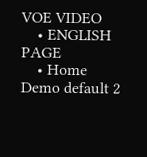VOE VIDEO
    • ENGLISH PAGE
    • Home Demo default 2